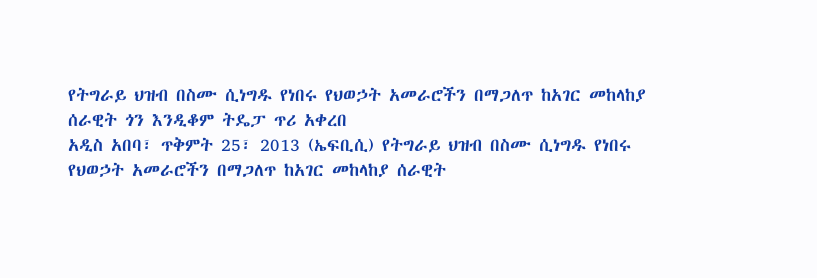የትግራይ ህዝብ በስሙ ሲነግዱ የነበሩ የህወኃት አመራሮችን በማጋለጥ ከአገር መከላከያ ሰራዊት ጎን እንዲቆም ትዴፓ ጥሪ አቀረበ
አዲስ አበባ፣ ጥቅምት 25፣ 2013 (ኤፍቢሲ) የትግራይ ህዝብ በስሙ ሲነግዱ የነበሩ የህወኃት አመራሮችን በማጋለጥ ከአገር መከላከያ ሰራዊት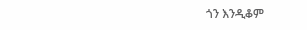ጎን እንዲቆም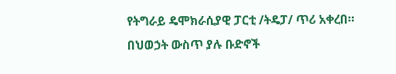የትግራይ ዴሞክራሲያዊ ፓርቲ /ትዴፓ/ ጥሪ አቀረበ።
በህወኃት ውስጥ ያሉ ቡድኖች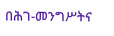በሕገ-መንግሥትና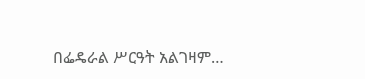በፌዴራል ሥርዓት አልገዛም…